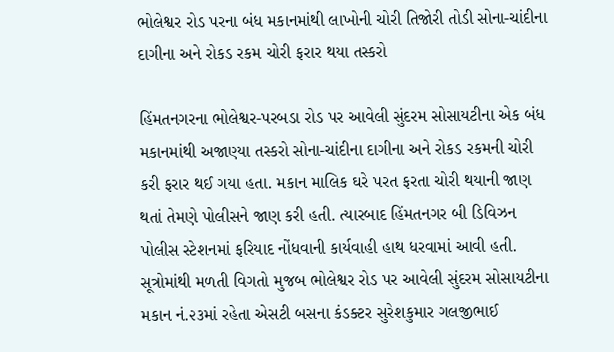ભોલેશ્વર રોડ પરના બંધ મકાનમાંથી લાખોની ચોરી તિજોરી તોડી સોના-ચાંદીના દાગીના અને રોકડ રકમ ચોરી ફરાર થયા તસ્કરો

હિંમતનગરના ભોલેશ્વર-પરબડા રોડ પર આવેલી સુંદરમ સોસાયટીના એક બંધ મકાનમાંથી અજાણ્યા તસ્કરો સોના-ચાંદીના દાગીના અને રોકડ રકમની ચોરી કરી ફરાર થઈ ગયા હતા. મકાન માલિક ઘરે પરત ફરતા ચોરી થયાની જાણ થતાં તેમણે પોલીસને જાણ કરી હતી. ત્યારબાદ હિંમતનગર બી ડિવિઝન પોલીસ સ્ટેશનમાં ફરિયાદ નોંધવાની કાર્યવાહી હાથ ધરવામાં આવી હતી.
સૂત્રોમાંથી મળતી વિગતો મુજબ ભોલેશ્વર રોડ પર આવેલી સુંદરમ સોસાયટીના મકાન નં.૨૩માં રહેતા એસટી બસના કંડક્ટર સુરેશકુમાર ગલજીભાઈ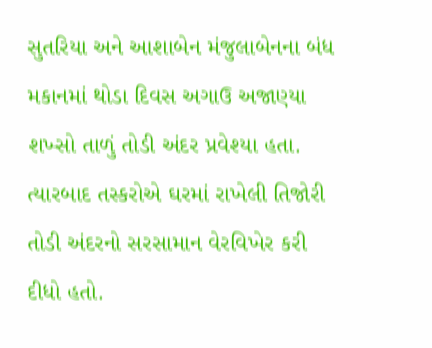સુતરિયા અને આશાબેન મંજુલાબેનના બંધ મકાનમાં થોડા દિવસ અગાઉ અજાણ્યા શખ્સો તાળું તોડી અંદર પ્રવેશ્યા હતા. ત્યારબાદ તસ્કરોએ ઘરમાં રાખેલી તિજોરી તોડી અંદરનો સરસામાન વેરવિખેર કરી દીધો હતો.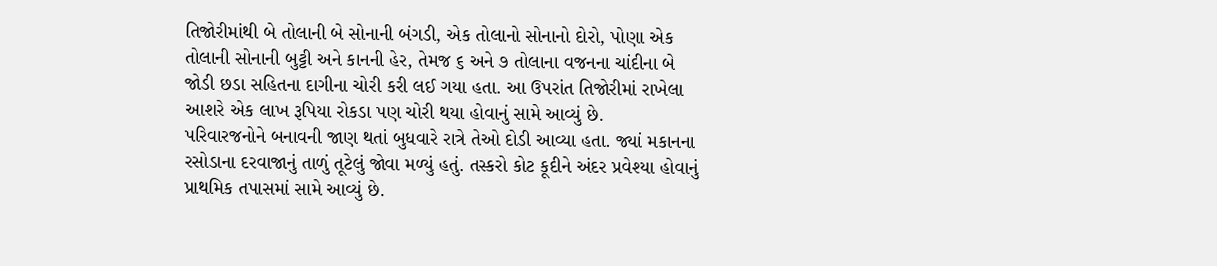તિજોરીમાંથી બે તોલાની બે સોનાની બંગડી, એક તોલાનો સોનાનો દોરો, પોણા એક તોલાની સોનાની બુટ્ટી અને કાનની હેર, તેમજ ૬ અને ૭ તોલાના વજનના ચાંદીના બે જોડી છડા સહિતના દાગીના ચોરી કરી લઈ ગયા હતા. આ ઉપરાંત તિજોરીમાં રાખેલા આશરે એક લાખ રૂપિયા રોકડા પણ ચોરી થયા હોવાનું સામે આવ્યું છે.
પરિવારજનોને બનાવની જાણ થતાં બુધવારે રાત્રે તેઓ દોડી આવ્યા હતા. જ્યાં મકાનના રસોડાના દરવાજાનું તાળું તૂટેલું જોવા મળ્યું હતું. તસ્કરો કોટ કૂદીને અંદર પ્રવેશ્યા હોવાનું પ્રાથમિક તપાસમાં સામે આવ્યું છે.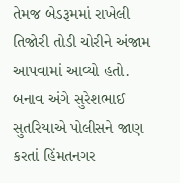તેમજ બેડરૂમમાં રાખેલી તિજોરી તોડી ચોરીને અંજામ આપવામાં આવ્યો હતો.
બનાવ અંગે સુરેશભાઈ સુતરિયાએ પોલીસને જાણ કરતાં હિંમતનગર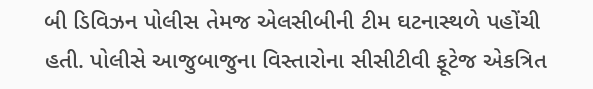બી ડિવિઝન પોલીસ તેમજ એલસીબીની ટીમ ઘટનાસ્થળે પહોંચી હતી. પોલીસે આજુબાજુના વિસ્તારોના સીસીટીવી ફૂટેજ એકત્રિત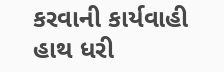કરવાની કાર્યવાહી હાથ ધરી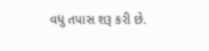વધુ તપાસ શરૂ કરી છે.